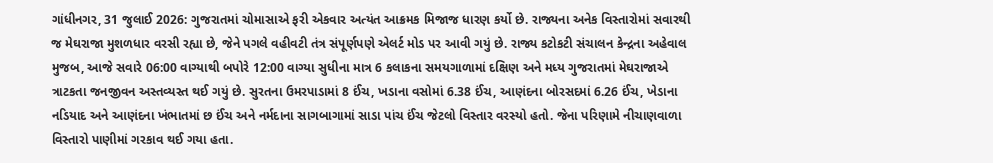ગાંધીનગર, 31 જુલાઈ 2026: ગુજરાતમાં ચોમાસાએ ફરી એકવાર અત્યંત આક્રમક મિજાજ ધારણ કર્યો છે. રાજ્યના અનેક વિસ્તારોમાં સવારથી જ મેઘરાજા મુશળધાર વરસી રહ્યા છે, જેને પગલે વહીવટી તંત્ર સંપૂર્ણપણે એલર્ટ મોડ પર આવી ગયું છે. રાજ્ય કટોકટી સંચાલન કેન્દ્રના અહેવાલ મુજબ, આજે સવારે 06:00 વાગ્યાથી બપોરે 12:00 વાગ્યા સુધીના માત્ર 6 કલાકના સમયગાળામાં દક્ષિણ અને મધ્ય ગુજરાતમાં મેઘરાજાએ ત્રાટકતા જનજીવન અસ્તવ્યસ્ત થઈ ગયું છે. સુરતના ઉમરપાડામાં 8 ઈંચ, ખડાના વસોમાં 6.38 ઈંચ, આણંદના બોરસદમાં 6.26 ઈંચ, ખેડાના નડિયાદ અને આણંદના ખંભાતમાં છ ઈંચ અને નર્મદાના સાગબાગામાં સાડા પાંચ ઈંચ જેટલો વિસ્તાર વરસ્યો હતો. જેના પરિણામે નીચાણવાળા વિસ્તારો પાણીમાં ગરકાવ થઈ ગયા હતા.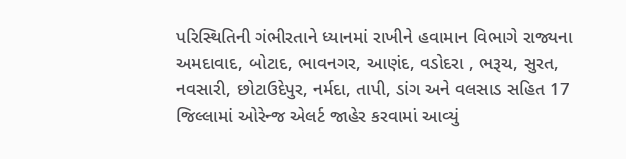પરિસ્થિતિની ગંભીરતાને ધ્યાનમાં રાખીને હવામાન વિભાગે રાજ્યના અમદાવાદ, બોટાદ, ભાવનગર, આણંદ, વડોદરા , ભરૂચ, સુરત, નવસારી, છોટાઉદેપુર, નર્મદા, તાપી, ડાંગ અને વલસાડ સહિત 17 જિલ્લામાં ઓરેન્જ એલર્ટ જાહેર કરવામાં આવ્યું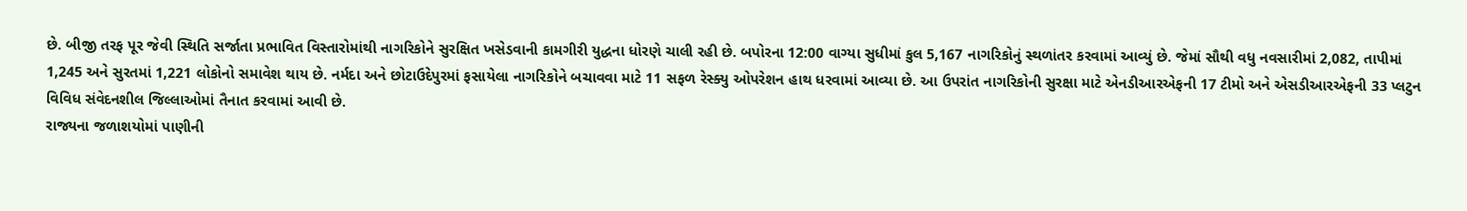છે. બીજી તરફ પૂર જેવી સ્થિતિ સર્જાતા પ્રભાવિત વિસ્તારોમાંથી નાગરિકોને સુરક્ષિત ખસેડવાની કામગીરી યુદ્ધના ધોરણે ચાલી રહી છે. બપોરના 12:00 વાગ્યા સુધીમાં કુલ 5,167 નાગરિકોનું સ્થળાંતર કરવામાં આવ્યું છે. જેમાં સૌથી વધુ નવસારીમાં 2,082, તાપીમાં 1,245 અને સુરતમાં 1,221 લોકોનો સમાવેશ થાય છે. નર્મદા અને છોટાઉદેપુરમાં ફસાયેલા નાગરિકોને બચાવવા માટે 11 સફળ રેસ્ક્યુ ઓપરેશન હાથ ધરવામાં આવ્યા છે. આ ઉપરાંત નાગરિકોની સુરક્ષા માટે એનડીઆરએફની 17 ટીમો અને એસડીઆરએફની 33 પ્લટુન વિવિધ સંવેદનશીલ જિલ્લાઓમાં તૈનાત કરવામાં આવી છે.
રાજ્યના જળાશયોમાં પાણીની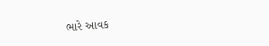ભારે આવક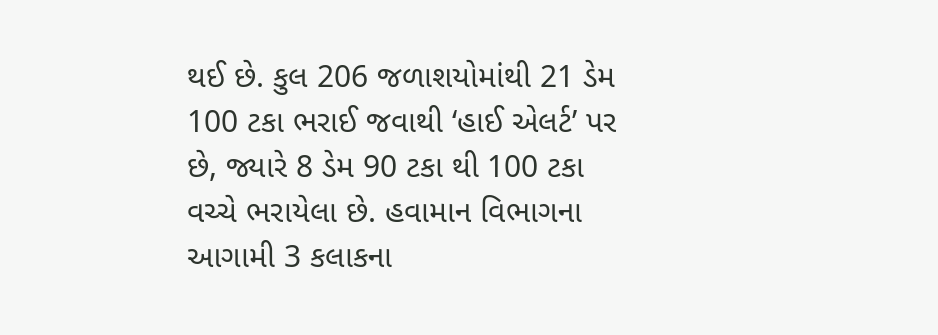થઈ છે. કુલ 206 જળાશયોમાંથી 21 ડેમ 100 ટકા ભરાઈ જવાથી ‘હાઈ એલર્ટ’ પર છે, જ્યારે 8 ડેમ 90 ટકા થી 100 ટકા વચ્ચે ભરાયેલા છે. હવામાન વિભાગના આગામી 3 કલાકના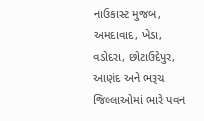નાઉકાસ્ટ મુજબ, અમદાવાદ, ખેડા, વડોદરા, છોટાઉદેપુર, આણંદ અને ભરૂચ જિલ્લાઓમાં ભારે પવન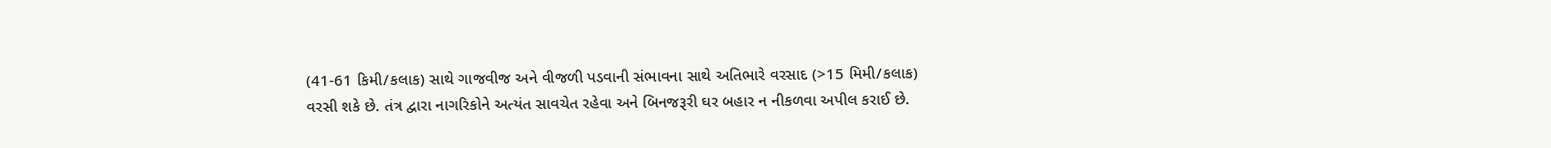(41-61 કિમી/કલાક) સાથે ગાજવીજ અને વીજળી પડવાની સંભાવના સાથે અતિભારે વરસાદ (>15 મિમી/કલાક) વરસી શકે છે. તંત્ર દ્વારા નાગરિકોને અત્યંત સાવચેત રહેવા અને બિનજરૂરી ઘર બહાર ન નીકળવા અપીલ કરાઈ છે.